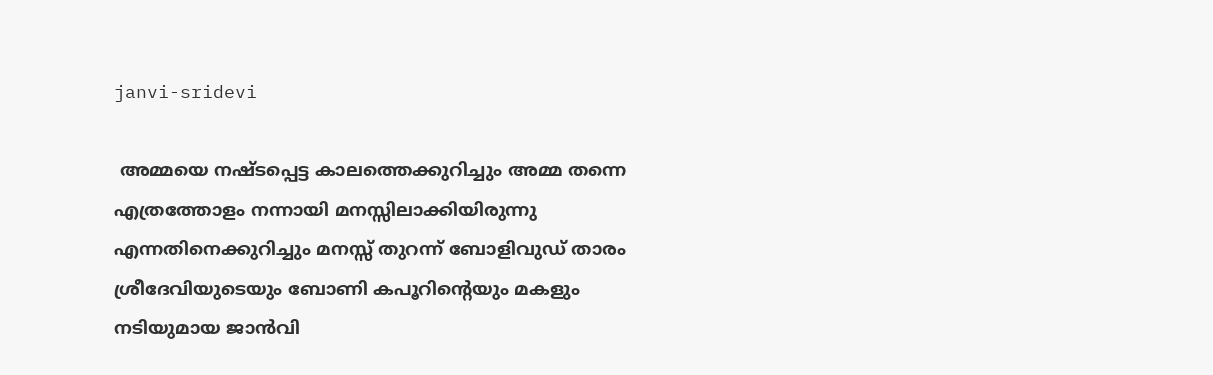janvi-sridevi

 അമ്മയെ നഷ്ടപ്പെട്ട കാലത്തെക്കുറിച്ചും അമ്മ തന്നെ എത്രത്തോളം നന്നായി മനസ്സിലാക്കിയിരുന്നു എന്നതിനെക്കുറിച്ചും മനസ്സ് തുറന്ന് ബോളിവുഡ് താരം ശ്രീദേവിയുടെയും ബോണി കപൂറിന്‍റെയും മകളും നടിയുമായ ജാന്‍വി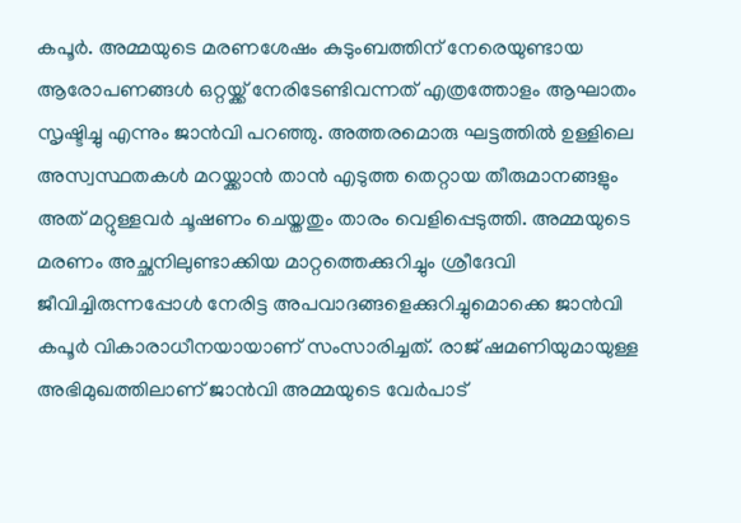കപൂര്‍. അമ്മയുടെ മരണശേഷം കുടുംബത്തിന് നേരെയുണ്ടായ ആരോപണങ്ങള്‍ ഒറ്റയ്ക്ക് നേരിടേണ്ടിവന്നത് എത്രത്തോളം ആഘാതം സൃഷ്ടിച്ചു എന്നും ജാന്‍വി പറഞ്ഞു. അത്തരമൊരു ഘട്ടത്തില്‍ ഉള്ളിലെ അസ്വസ്ഥതകള്‍ മറയ്ക്കാന്‍ താന്‍ എടുത്ത തെറ്റായ തീരുമാനങ്ങളും അത് മറ്റുള്ളവര്‍ ചൂഷണം ചെയ്തതും താരം വെളിപ്പെടുത്തി. അമ്മയുടെ മരണം അച്ഛനിലുണ്ടാക്കിയ മാറ്റത്തെക്കുറിച്ചും ശ്രീദേവി ജീവിച്ചിരുന്നപ്പോള്‍ നേരിട്ട അപവാദങ്ങളെക്കുറിച്ചുമൊക്കെ ജാന്‍വി കപൂര്‍ വികാരാധീനയായാണ് സംസാരിച്ചത്. രാജ് ഷമണിയുമായുള്ള അഭിമുഖത്തിലാണ് ജാന്‍വി അമ്മയുടെ വേര്‍പാട്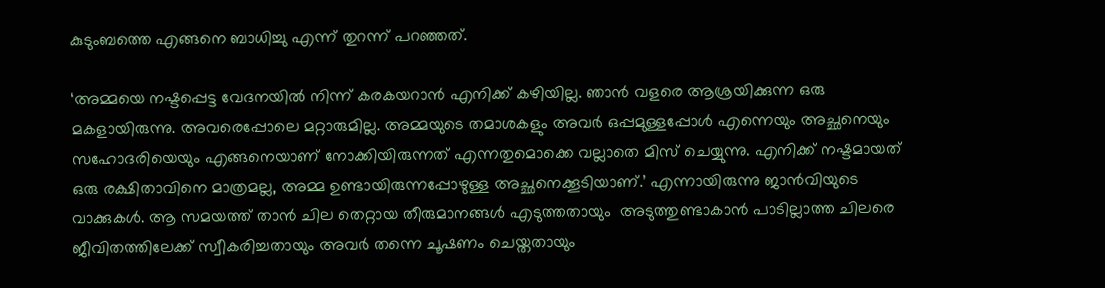കുടുംബത്തെ എങ്ങനെ ബാധിച്ചു എന്ന് തുറന്ന് പറഞ്ഞത്.

‘അമ്മയെ നഷ്ടപ്പെട്ട വേദനയിൽ നിന്ന് കരകയറാൻ എനിക്ക് കഴിയില്ല. ഞാൻ വളരെ ആശ്രയിക്കുന്ന ഒരു മകളായിരുന്നു. അവരെപ്പോലെ മറ്റാരുമില്ല. അമ്മയുടെ തമാശകളും അവര്‍ ഒപ്പമുള്ളപ്പോള്‍ എന്നെയും അച്ഛനെയും സഹോദരിയെയും എങ്ങനെയാണ് നോക്കിയിരുന്നത് എന്നതുമൊക്കെ വല്ലാതെ മിസ് ചെയ്യുന്നു. എനിക്ക് നഷ്ടമായത് ഒരു രക്ഷിതാവിനെ മാത്രമല്ല, അമ്മ ഉണ്ടായിരുന്നപ്പോഴുള്ള അച്ഛനെക്കൂടിയാണ്.’ എന്നായിരുന്നു ജാന്‍വിയുടെ വാക്കുകള്‍. ആ സമയത്ത് താന്‍ ചില തെറ്റായ തീരുമാനങ്ങൾ എടുത്തതായും  അടുത്തുണ്ടാകാൻ പാടില്ലാത്ത ചിലരെ ജീവിതത്തിലേക്ക് സ്വീകരിച്ചതായും അവർ തന്നെ ചൂഷണം ചെയ്തതായും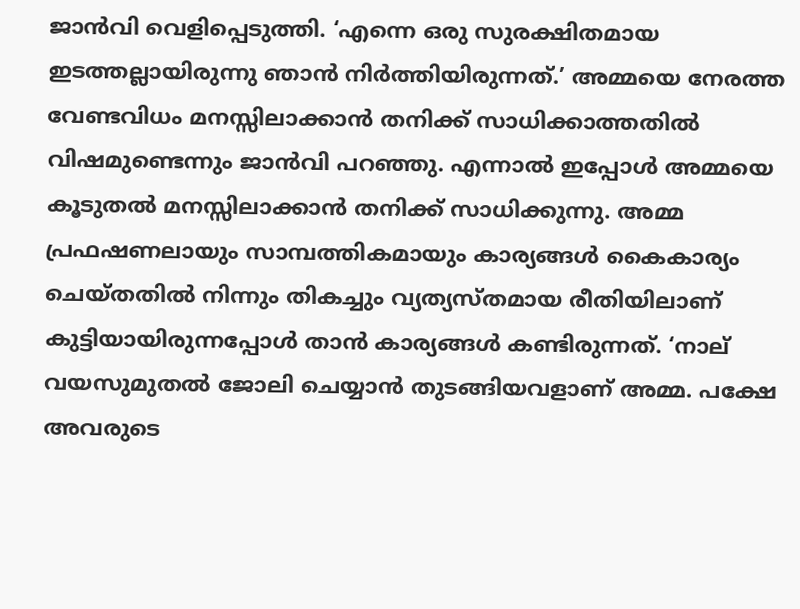ജാന്‍വി വെളിപ്പെടുത്തി. ‘എന്നെ ഒരു സുരക്ഷിതമായ ഇടത്തല്ലായിരുന്നു ഞാൻ നിർത്തിയിരുന്നത്.’ അമ്മയെ നേരത്ത വേണ്ടവിധം മനസ്സിലാക്കാന്‍ തനിക്ക് സാധിക്കാത്തതില്‍ വിഷമുണ്ടെന്നും ജാന്‍വി പറഞ്ഞു. എന്നാല്‍ ഇപ്പോള്‍ അമ്മയെ കൂടുതല്‍ മനസ്സിലാക്കാന്‍ തനിക്ക് സാധിക്കുന്നു. അമ്മ പ്രഫഷണലായും സാമ്പത്തികമായും കാര്യങ്ങള്‍ കൈകാര്യം ചെയ്തതില്‍ നിന്നും തികച്ചും വ്യത്യസ്തമായ രീതിയിലാണ് കുട്ടിയായിരുന്നപ്പോള്‍ താന്‍ കാര്യങ്ങള്‍ കണ്ടിരുന്നത്. ‘നാല് വയസുമുതല്‍ ജോലി ചെയ്യാന്‍ തുടങ്ങിയവളാണ് അമ്മ. പക്ഷേ അവരുടെ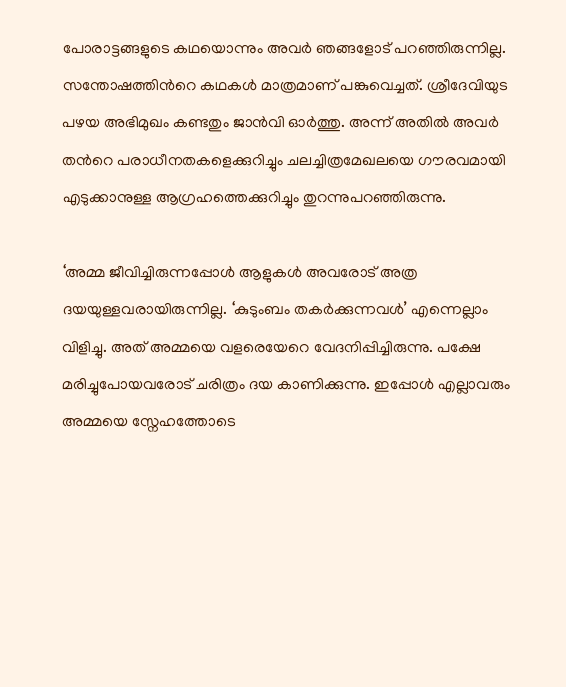പോരാട്ടങ്ങളുടെ കഥയൊന്നും അവര്‍ ഞങ്ങളോട് പറഞ്ഞിരുന്നില്ല. സന്തോഷത്തിന്‍റെ കഥകള്‍ മാത്രമാണ് പങ്കുവെച്ചത്. ശ്രീദേവിയുട പഴയ അഭിമുഖം കണ്ടതും ജാന്‍വി ഓര്‍ത്തു. അന്ന് അതില്‍ അവര്‍ തന്‍റെ പരാധീനതകളെക്കുറിച്ചും ചലച്ചിത്രമേഖലയെ ഗൗരവമായി എടുക്കാനുള്ള ആഗ്രഹത്തെക്കുറിച്ചും തുറന്നുപറഞ്ഞിരുന്നു.

‘അമ്മ ജീവിച്ചിരുന്നപ്പോള്‍ ആളുകള്‍ അവരോട് അത്ര ദയയുള്ളവരായിരുന്നില്ല. ‘കുടുംബം തകര്‍ക്കുന്നവള്‍’ എന്നെല്ലാം വിളിച്ചു. അത് അമ്മയെ വളരെയേറെ വേദനിപ്പിച്ചിരുന്നു. പക്ഷേ മരിച്ചുപോയവരോട് ചരിത്രം ദയ കാണിക്കുന്നു. ഇപ്പോള്‍ എല്ലാവരും അമ്മയെ സ്നേഹത്തോടെ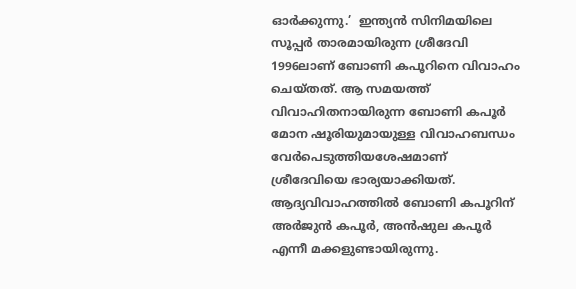ഓര്‍ക്കുന്നു.’  ഇന്ത്യന്‍ സിനിമയിലെ സൂപ്പര്‍ താരമായിരുന്ന ശ്രീദേവി 1996ലാണ് ബോണി കപൂറിനെ വിവാഹം ചെയ്തത്. ആ സമയത്ത് വിവാഹിതനായിരുന്ന ബോണി കപൂര്‍ മോന ഷൂരിയുമായുള്ള വിവാഹബന്ധം വേര്‍പെടുത്തിയശേഷമാണ് ശ്രീദേവിയെ ഭാര്യയാക്കിയത്. ആദ്യവിവാഹത്തില്‍ ബോണി കപൂറിന് അര്‍ജുന്‍ കപൂര്‍, അൻഷുല കപൂർ എന്നീ മക്കളുണ്ടായിരുന്നു.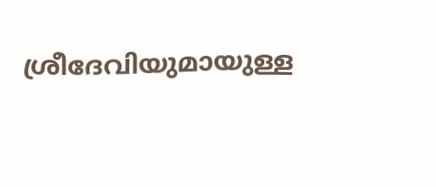ശ്രീദേവിയുമായുള്ള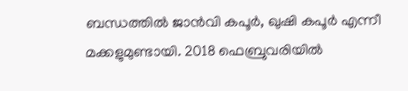ബന്ധത്തിൽ ജാൻവി കപൂർ, ഖുഷി കപൂർ എന്നീ മക്കളുമുണ്ടായി. 2018 ഫെബ്രുവരിയിൽ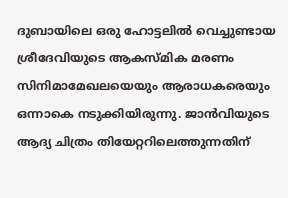ദുബായിലെ ഒരു ഹോട്ടലിൽ വെച്ചുണ്ടായ ശ്രീദേവിയുടെ ആകസ്മിക മരണം സിനിമാമേഖലയെയും ആരാധകരെയും ഒന്നാകെ നടുക്കിയിരുന്നു. ജാൻവിയുടെ ആദ്യ ചിത്രം തിയേറ്ററിലെത്തുന്നതിന്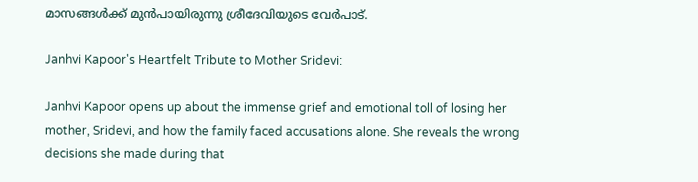മാസങ്ങൾക്ക് മുന്‍പായിരുന്നു ശ്രീദേവിയുടെ വേർപാട്.

Janhvi Kapoor's Heartfelt Tribute to Mother Sridevi:

Janhvi Kapoor opens up about the immense grief and emotional toll of losing her mother, Sridevi, and how the family faced accusations alone. She reveals the wrong decisions she made during that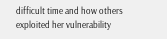difficult time and how others exploited her vulnerability